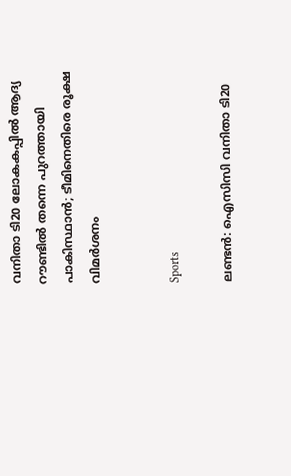വനിതാ ടി20 ലോകകപ്പിൽ ആദ്യ റൗണ്ടിൽ തന്നെ പുറത്തായി പാകിസ്ഥാൻ; ടീമിനെതിരെ രൂക്ഷ വിമർശനം


Sports

ലണ്ടൻ: ഐസിസി വനിതാ ടി20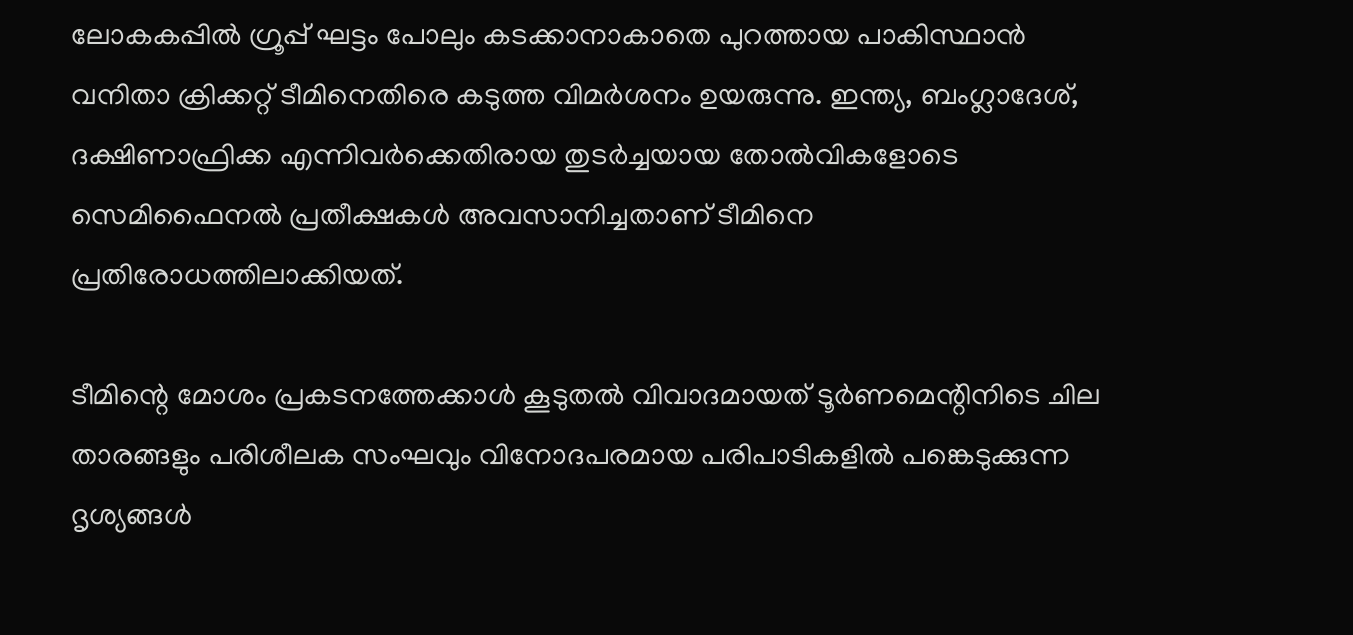ലോകകപ്പിൽ ഗ്രൂപ്പ് ഘട്ടം പോലും കടക്കാനാകാതെ പുറത്തായ പാകിസ്ഥാൻ വനിതാ ക്രിക്കറ്റ് ടീമിനെതിരെ കടുത്ത വിമർശനം ഉയരുന്നു. ഇന്ത്യ, ബംഗ്ലാദേശ്, ദക്ഷിണാഫ്രിക്ക എന്നിവർക്കെതിരായ തുടർച്ചയായ തോൽവികളോടെ സെമിഫൈനൽ പ്രതീക്ഷകൾ അവസാനിച്ചതാണ് ടീമിനെ പ്രതിരോധത്തിലാക്കിയത്.

ടീമിന്റെ മോശം പ്രകടനത്തേക്കാൾ കൂടുതൽ വിവാദമായത് ടൂർണമെന്റിനിടെ ചില താരങ്ങളും പരിശീലക സംഘവും വിനോദപരമായ പരിപാടികളിൽ പങ്കെടുക്കുന്ന ദൃശ്യങ്ങൾ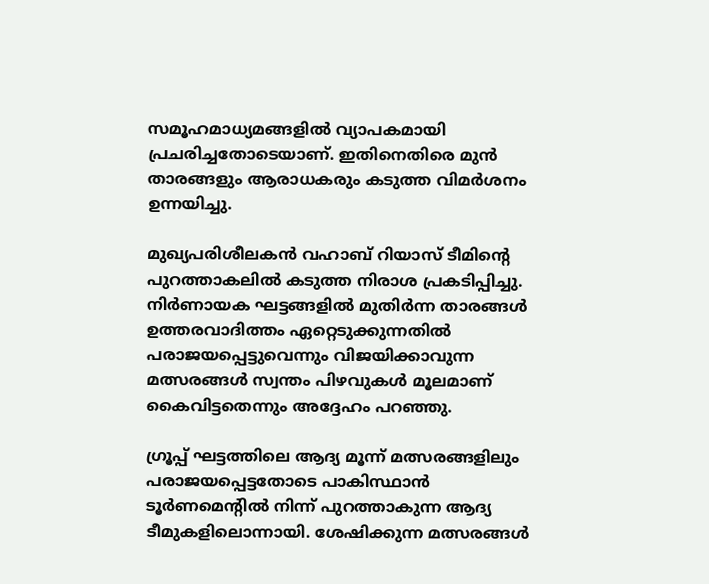സമൂഹമാധ്യമങ്ങളിൽ വ്യാപകമായി പ്രചരിച്ചതോടെയാണ്. ഇതിനെതിരെ മുൻ താരങ്ങളും ആരാധകരും കടുത്ത വിമർശനം ഉന്നയിച്ചു.

മുഖ്യപരിശീലകൻ വഹാബ് റിയാസ് ടീമിന്റെ പുറത്താകലിൽ കടുത്ത നിരാശ പ്രകടിപ്പിച്ചു. നിർണായക ഘട്ടങ്ങളിൽ മുതിർന്ന താരങ്ങൾ ഉത്തരവാദിത്തം ഏറ്റെടുക്കുന്നതിൽ പരാജയപ്പെട്ടുവെന്നും വിജയിക്കാവുന്ന മത്സരങ്ങൾ സ്വന്തം പിഴവുകൾ മൂലമാണ് കൈവിട്ടതെന്നും അദ്ദേഹം പറഞ്ഞു.

ഗ്രൂപ്പ് ഘട്ടത്തിലെ ആദ്യ മൂന്ന് മത്സരങ്ങളിലും പരാജയപ്പെട്ടതോടെ പാകിസ്ഥാൻ ടൂർണമെന്റിൽ നിന്ന് പുറത്താകുന്ന ആദ്യ ടീമുകളിലൊന്നായി. ശേഷിക്കുന്ന മത്സരങ്ങൾ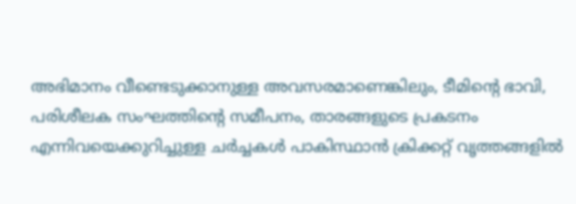അഭിമാനം വീണ്ടെടുക്കാനുള്ള അവസരമാണെങ്കിലും, ടീമിന്റെ ഭാവി, പരിശീലക സംഘത്തിന്റെ സമീപനം, താരങ്ങളുടെ പ്രകടനം എന്നിവയെക്കുറിച്ചുള്ള ചർച്ചകൾ പാകിസ്ഥാൻ ക്രിക്കറ്റ് വൃത്തങ്ങളിൽ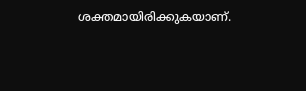ശക്തമായിരിക്കുകയാണ്.